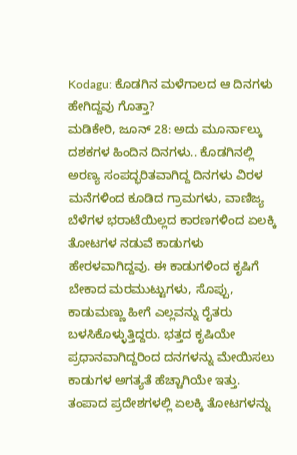Kodagu: ಕೊಡಗಿನ ಮಳೆಗಾಲದ ಆ ದಿನಗಳು ಹೇಗಿದ್ದವು ಗೊತ್ತಾ?
ಮಡಿಕೇರಿ, ಜೂನ್ 28: ಅದು ಮೂರ್ನಾಲ್ಕು ದಶಕಗಳ ಹಿಂದಿನ ದಿನಗಳು.. ಕೊಡಗಿನಲ್ಲಿ ಅರಣ್ಯ ಸಂಪದ್ಭರಿತವಾಗಿದ್ದ ದಿನಗಳು ವಿರಳ ಮನೆಗಳಿಂದ ಕೂಡಿದ ಗ್ರಾಮಗಳು, ವಾಣಿಜ್ಯ ಬೆಳೆಗಳ ಭರಾಟೆಯಿಲ್ಲದ ಕಾರಣಗಳಿಂದ ಏಲಕ್ಕಿ ತೋಟಗಳ ನಡುವೆ ಕಾಡುಗಳು ಹೇರಳವಾಗಿದ್ದವು. ಈ ಕಾಡುಗಳಿಂದ ಕೃಷಿಗೆ ಬೇಕಾದ ಮರಮುಟ್ಟುಗಳು, ಸೊಪ್ಪು, ಕಾಡುಮಣ್ಣು ಹೀಗೆ ಎಲ್ಲವನ್ನು ರೈತರು ಬಳಸಿಕೊಳ್ಳುತ್ತಿದ್ದರು. ಭತ್ತದ ಕೃಷಿಯೇ ಪ್ರಧಾನವಾಗಿದ್ದರಿಂದ ದನಗಳನ್ನು ಮೇಯಿಸಲು ಕಾಡುಗಳ ಅಗತ್ಯತೆ ಹೆಚ್ಚಾಗಿಯೇ ಇತ್ತು.
ತಂಪಾದ ಪ್ರದೇಶಗಳಲ್ಲಿ ಏಲಕ್ಕಿ ತೋಟಗಳನ್ನು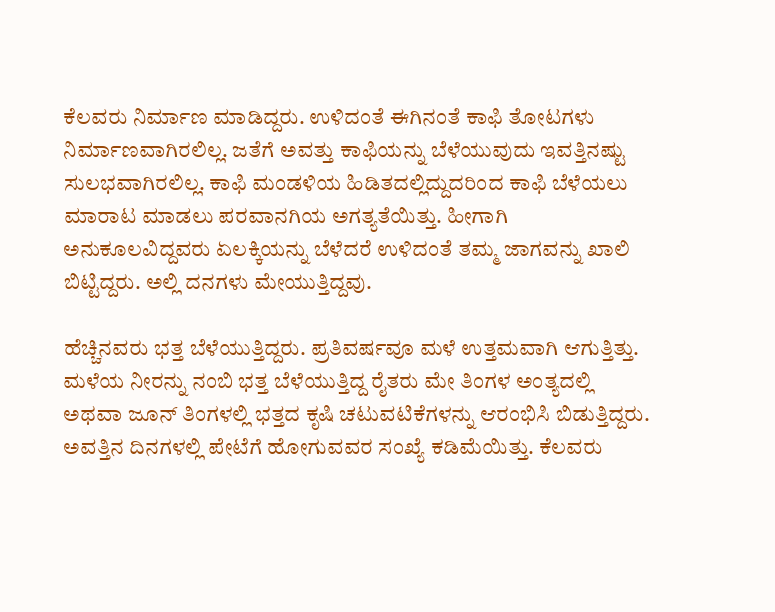ಕೆಲವರು ನಿರ್ಮಾಣ ಮಾಡಿದ್ದರು. ಉಳಿದಂತೆ ಈಗಿನಂತೆ ಕಾಫಿ ತೋಟಗಳು ನಿರ್ಮಾಣವಾಗಿರಲಿಲ್ಲ. ಜತೆಗೆ ಅವತ್ತು ಕಾಫಿಯನ್ನು ಬೆಳೆಯುವುದು ಇವತ್ತಿನಷ್ಟು ಸುಲಭವಾಗಿರಲಿಲ್ಲ. ಕಾಫಿ ಮಂಡಳಿಯ ಹಿಡಿತದಲ್ಲಿದ್ದುದರಿಂದ ಕಾಫಿ ಬೆಳೆಯಲು ಮಾರಾಟ ಮಾಡಲು ಪರವಾನಗಿಯ ಅಗತ್ಯತೆಯಿತ್ತು. ಹೀಗಾಗಿ ಅನುಕೂಲವಿದ್ದವರು ಏಲಕ್ಕಿಯನ್ನು ಬೆಳೆದರೆ ಉಳಿದಂತೆ ತಮ್ಮ ಜಾಗವನ್ನು ಖಾಲಿ ಬಿಟ್ಟಿದ್ದರು. ಅಲ್ಲಿ ದನಗಳು ಮೇಯುತ್ತಿದ್ದವು.

ಹೆಚ್ಚಿನವರು ಭತ್ತ ಬೆಳೆಯುತ್ತಿದ್ದರು. ಪ್ರತಿವರ್ಷವೂ ಮಳೆ ಉತ್ತಮವಾಗಿ ಆಗುತ್ತಿತ್ತು. ಮಳೆಯ ನೀರನ್ನು ನಂಬಿ ಭತ್ತ ಬೆಳೆಯುತ್ತಿದ್ದ ರೈತರು ಮೇ ತಿಂಗಳ ಅಂತ್ಯದಲ್ಲಿ ಅಥವಾ ಜೂನ್ ತಿಂಗಳಲ್ಲಿ ಭತ್ತದ ಕೃಷಿ ಚಟುವಟಿಕೆಗಳನ್ನು ಆರಂಭಿಸಿ ಬಿಡುತ್ತಿದ್ದರು. ಅವತ್ತಿನ ದಿನಗಳಲ್ಲಿ ಪೇಟೆಗೆ ಹೋಗುವವರ ಸಂಖ್ಯೆ ಕಡಿಮೆಯಿತ್ತು. ಕೆಲವರು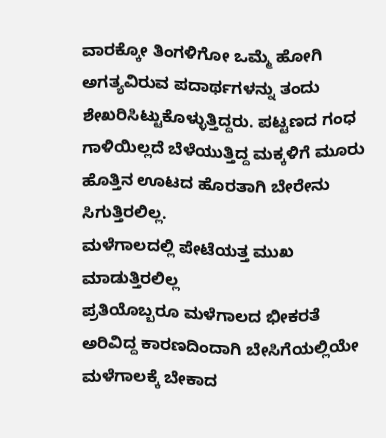ವಾರಕ್ಕೋ ತಿಂಗಳಿಗೋ ಒಮ್ಮೆ ಹೋಗಿ ಅಗತ್ಯವಿರುವ ಪದಾರ್ಥಗಳನ್ನು ತಂದು ಶೇಖರಿಸಿಟ್ಟುಕೊಳ್ಳುತ್ತಿದ್ದರು. ಪಟ್ಟಣದ ಗಂಧ ಗಾಳಿಯಿಲ್ಲದೆ ಬೆಳೆಯುತ್ತಿದ್ದ ಮಕ್ಕಳಿಗೆ ಮೂರು ಹೊತ್ತಿನ ಊಟದ ಹೊರತಾಗಿ ಬೇರೇನು ಸಿಗುತ್ತಿರಲಿಲ್ಲ.
ಮಳೆಗಾಲದಲ್ಲಿ ಪೇಟೆಯತ್ತ ಮುಖ ಮಾಡುತ್ತಿರಲಿಲ್ಲ
ಪ್ರತಿಯೊಬ್ಬರೂ ಮಳೆಗಾಲದ ಭೀಕರತೆ ಅರಿವಿದ್ದ ಕಾರಣದಿಂದಾಗಿ ಬೇಸಿಗೆಯಲ್ಲಿಯೇ ಮಳೆಗಾಲಕ್ಕೆ ಬೇಕಾದ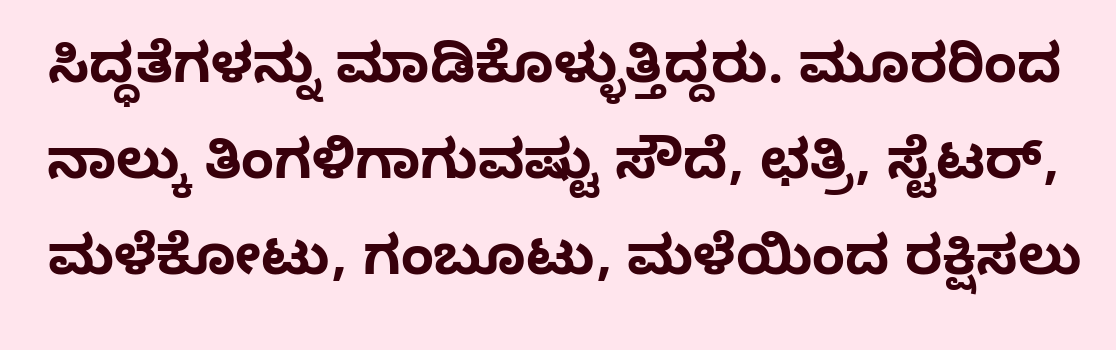ಸಿದ್ಧತೆಗಳನ್ನು ಮಾಡಿಕೊಳ್ಳುತ್ತಿದ್ದರು. ಮೂರರಿಂದ ನಾಲ್ಕು ತಿಂಗಳಿಗಾಗುವಷ್ಟು ಸೌದೆ, ಛತ್ರಿ, ಸ್ಟೆಟರ್, ಮಳೆಕೋಟು, ಗಂಬೂಟು, ಮಳೆಯಿಂದ ರಕ್ಷಿಸಲು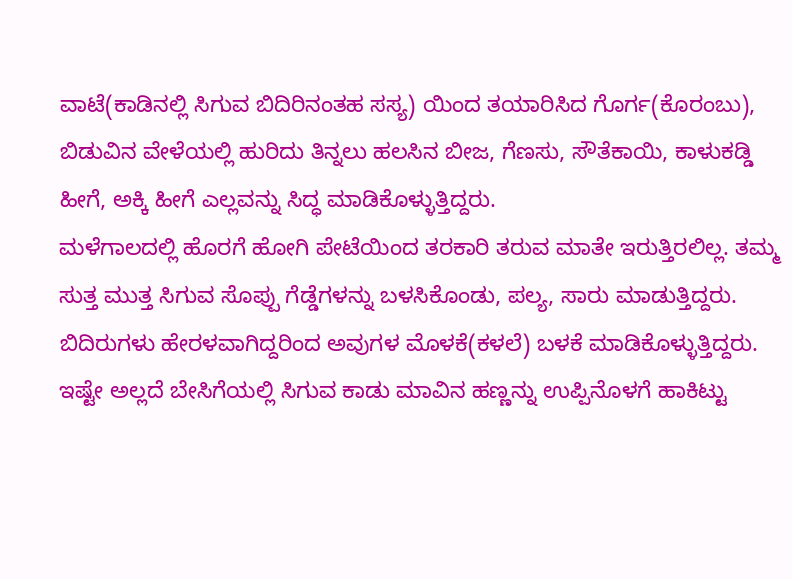ವಾಟೆ(ಕಾಡಿನಲ್ಲಿ ಸಿಗುವ ಬಿದಿರಿನಂತಹ ಸಸ್ಯ) ಯಿಂದ ತಯಾರಿಸಿದ ಗೊರ್ಗ(ಕೊರಂಬು), ಬಿಡುವಿನ ವೇಳೆಯಲ್ಲಿ ಹುರಿದು ತಿನ್ನಲು ಹಲಸಿನ ಬೀಜ, ಗೆಣಸು, ಸೌತೆಕಾಯಿ, ಕಾಳುಕಡ್ಡಿ ಹೀಗೆ, ಅಕ್ಕಿ ಹೀಗೆ ಎಲ್ಲವನ್ನು ಸಿದ್ಧ ಮಾಡಿಕೊಳ್ಳುತ್ತಿದ್ದರು.
ಮಳೆಗಾಲದಲ್ಲಿ ಹೊರಗೆ ಹೋಗಿ ಪೇಟೆಯಿಂದ ತರಕಾರಿ ತರುವ ಮಾತೇ ಇರುತ್ತಿರಲಿಲ್ಲ. ತಮ್ಮ ಸುತ್ತ ಮುತ್ತ ಸಿಗುವ ಸೊಪ್ಪು ಗೆಡ್ಡೆಗಳನ್ನು ಬಳಸಿಕೊಂಡು, ಪಲ್ಯ, ಸಾರು ಮಾಡುತ್ತಿದ್ದರು. ಬಿದಿರುಗಳು ಹೇರಳವಾಗಿದ್ದರಿಂದ ಅವುಗಳ ಮೊಳಕೆ(ಕಳಲೆ) ಬಳಕೆ ಮಾಡಿಕೊಳ್ಳುತ್ತಿದ್ದರು. ಇಷ್ಟೇ ಅಲ್ಲದೆ ಬೇಸಿಗೆಯಲ್ಲಿ ಸಿಗುವ ಕಾಡು ಮಾವಿನ ಹಣ್ಣನ್ನು ಉಪ್ಪಿನೊಳಗೆ ಹಾಕಿಟ್ಟು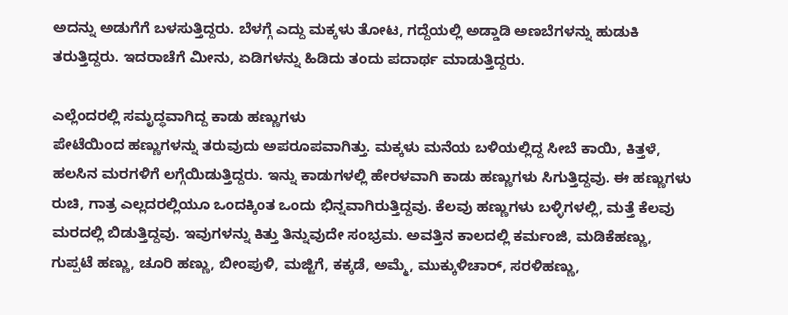ಅದನ್ನು ಅಡುಗೆಗೆ ಬಳಸುತ್ತಿದ್ದರು. ಬೆಳಗ್ಗೆ ಎದ್ದು ಮಕ್ಕಳು ತೋಟ, ಗದ್ದೆಯಲ್ಲಿ ಅಡ್ಡಾಡಿ ಅಣಬೆಗಳನ್ನು ಹುಡುಕಿ ತರುತ್ತಿದ್ದರು. ಇದರಾಚೆಗೆ ಮೀನು, ಏಡಿಗಳನ್ನು ಹಿಡಿದು ತಂದು ಪದಾರ್ಥ ಮಾಡುತ್ತಿದ್ದರು.

ಎಲ್ಲೆಂದರಲ್ಲಿ ಸಮೃದ್ಧವಾಗಿದ್ದ ಕಾಡು ಹಣ್ಣುಗಳು
ಪೇಟೆಯಿಂದ ಹಣ್ಣುಗಳನ್ನು ತರುವುದು ಅಪರೂಪವಾಗಿತ್ತು. ಮಕ್ಕಳು ಮನೆಯ ಬಳಿಯಲ್ಲಿದ್ದ ಸೀಬೆ ಕಾಯಿ, ಕಿತ್ತಳೆ, ಹಲಸಿನ ಮರಗಳಿಗೆ ಲಗ್ಗೆಯಿಡುತ್ತಿದ್ದರು. ಇನ್ನು ಕಾಡುಗಳಲ್ಲಿ ಹೇರಳವಾಗಿ ಕಾಡು ಹಣ್ಣುಗಳು ಸಿಗುತ್ತಿದ್ದವು. ಈ ಹಣ್ಣುಗಳು ರುಚಿ, ಗಾತ್ರ ಎಲ್ಲದರಲ್ಲಿಯೂ ಒಂದಕ್ಕಿಂತ ಒಂದು ಭಿನ್ನವಾಗಿರುತ್ತಿದ್ದವು. ಕೆಲವು ಹಣ್ಣುಗಳು ಬಳ್ಳಿಗಳಲ್ಲಿ, ಮತ್ತೆ ಕೆಲವು ಮರದಲ್ಲಿ ಬಿಡುತ್ತಿದ್ದವು. ಇವುಗಳನ್ನು ಕಿತ್ತು ತಿನ್ನುವುದೇ ಸಂಭ್ರಮ. ಅವತ್ತಿನ ಕಾಲದಲ್ಲಿ ಕರ್ಮಂಜಿ, ಮಡಿಕೆಹಣ್ಣು, ಗುಪ್ಪಟೆ ಹಣ್ಣು, ಚೂರಿ ಹಣ್ಣು, ಬೀಂಪುಳಿ, ಮಜ್ಜಿಗೆ, ಕಕ್ಕಡೆ, ಅಮ್ಮೆ, ಮುಕ್ಕುಳಿಚಾರ್, ಸರಳಿಹಣ್ಣು,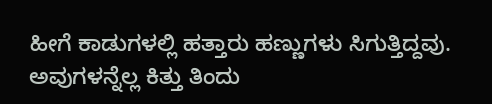ಹೀಗೆ ಕಾಡುಗಳಲ್ಲಿ ಹತ್ತಾರು ಹಣ್ಣುಗಳು ಸಿಗುತ್ತಿದ್ದವು. ಅವುಗಳನ್ನೆಲ್ಲ ಕಿತ್ತು ತಿಂದು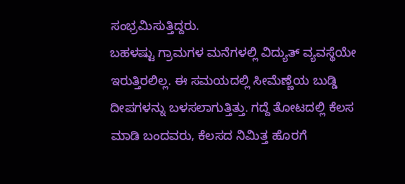ಸಂಭ್ರಮಿಸುತ್ತಿದ್ದರು.
ಬಹಳಷ್ಟು ಗ್ರಾಮಗಳ ಮನೆಗಳಲ್ಲಿ ವಿದ್ಯುತ್ ವ್ಯವಸ್ಥೆಯೇ ಇರುತ್ತಿರಲಿಲ್ಲ. ಈ ಸಮಯದಲ್ಲಿ ಸೀಮೆಣ್ಣೆಯ ಬುಡ್ಡಿ ದೀಪಗಳನ್ನು ಬಳಸಲಾಗುತ್ತಿತ್ತು. ಗದ್ದೆ ತೋಟದಲ್ಲಿ ಕೆಲಸ ಮಾಡಿ ಬಂದವರು, ಕೆಲಸದ ನಿಮಿತ್ತ ಹೊರಗೆ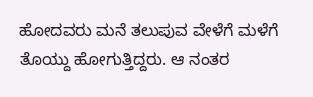ಹೋದವರು ಮನೆ ತಲುಪುವ ವೇಳೆಗೆ ಮಳೆಗೆ ತೊಯ್ದು ಹೋಗುತ್ತಿದ್ದರು. ಆ ನಂತರ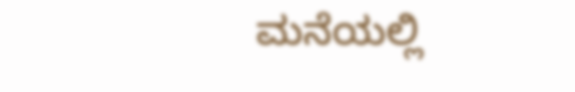ಮನೆಯಲ್ಲಿ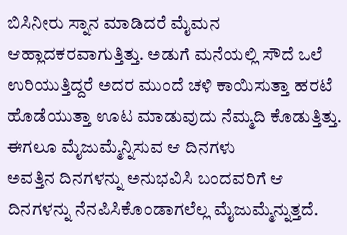ಬಿಸಿನೀರು ಸ್ನಾನ ಮಾಡಿದರೆ ಮೈಮನ ಆಹ್ಲಾದಕರವಾಗುತ್ತಿತ್ತು. ಅಡುಗೆ ಮನೆಯಲ್ಲಿ ಸೌದೆ ಒಲೆ ಉರಿಯುತ್ತಿದ್ದರೆ ಅದರ ಮುಂದೆ ಚಳಿ ಕಾಯಿಸುತ್ತಾ ಹರಟೆ ಹೊಡೆಯುತ್ತಾ ಊಟ ಮಾಡುವುದು ನೆಮ್ಮದಿ ಕೊಡುತ್ತಿತ್ತು.
ಈಗಲೂ ಮೈಜುಮ್ಮೆನ್ನಿಸುವ ಆ ದಿನಗಳು
ಅವತ್ತಿನ ದಿನಗಳನ್ನು ಅನುಭವಿಸಿ ಬಂದವರಿಗೆ ಆ ದಿನಗಳನ್ನು ನೆನಪಿಸಿಕೊಂಡಾಗಲೆಲ್ಲ ಮೈಜುಮ್ಮೆನ್ನುತ್ತದೆ.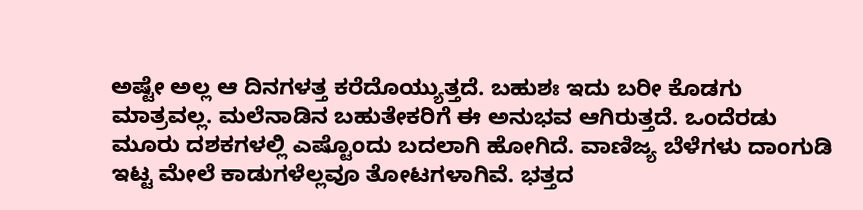ಅಷ್ಟೇ ಅಲ್ಲ ಆ ದಿನಗಳತ್ತ ಕರೆದೊಯ್ಯುತ್ತದೆ. ಬಹುಶಃ ಇದು ಬರೀ ಕೊಡಗು ಮಾತ್ರವಲ್ಲ. ಮಲೆನಾಡಿನ ಬಹುತೇಕರಿಗೆ ಈ ಅನುಭವ ಆಗಿರುತ್ತದೆ. ಒಂದೆರಡು ಮೂರು ದಶಕಗಳಲ್ಲಿ ಎಷ್ಟೊಂದು ಬದಲಾಗಿ ಹೋಗಿದೆ. ವಾಣಿಜ್ಯ ಬೆಳೆಗಳು ದಾಂಗುಡಿ ಇಟ್ಟ ಮೇಲೆ ಕಾಡುಗಳೆಲ್ಲವೂ ತೋಟಗಳಾಗಿವೆ. ಭತ್ತದ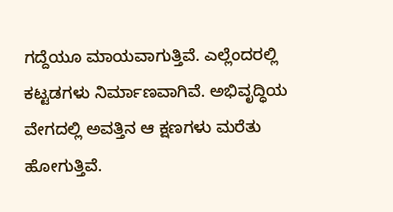ಗದ್ದೆಯೂ ಮಾಯವಾಗುತ್ತಿವೆ. ಎಲ್ಲೆಂದರಲ್ಲಿ ಕಟ್ಟಡಗಳು ನಿರ್ಮಾಣವಾಗಿವೆ. ಅಭಿವೃದ್ಧಿಯ ವೇಗದಲ್ಲಿ ಅವತ್ತಿನ ಆ ಕ್ಷಣಗಳು ಮರೆತು ಹೋಗುತ್ತಿವೆ.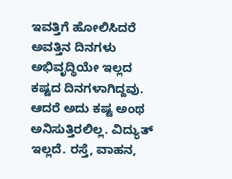ಇವತ್ತಿಗೆ ಹೋಲಿಸಿದರೆ ಅವತ್ತಿನ ದಿನಗಳು ಅಭಿವೃದ್ಧಿಯೇ ಇಲ್ಲದ ಕಷ್ಟದ ದಿನಗಳಾಗಿದ್ದವು. ಆದರೆ ಅದು ಕಷ್ಟ ಅಂಥ ಅನಿಸುತ್ತಿರಲಿಲ್ಲ. ವಿದ್ಯುತ್ ಇಲ್ಲದೆ. ರಸ್ತೆ, ವಾಹನ,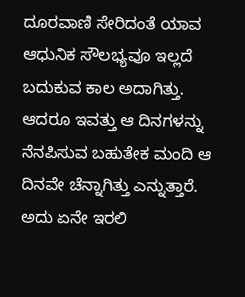ದೂರವಾಣಿ ಸೇರಿದಂತೆ ಯಾವ ಆಧುನಿಕ ಸೌಲಭ್ಯವೂ ಇಲ್ಲದೆ ಬದುಕುವ ಕಾಲ ಅದಾಗಿತ್ತು. ಆದರೂ ಇವತ್ತು ಆ ದಿನಗಳನ್ನು ನೆನಪಿಸುವ ಬಹುತೇಕ ಮಂದಿ ಆ ದಿನವೇ ಚೆನ್ನಾಗಿತ್ತು ಎನ್ನುತ್ತಾರೆ. ಅದು ಏನೇ ಇರಲಿ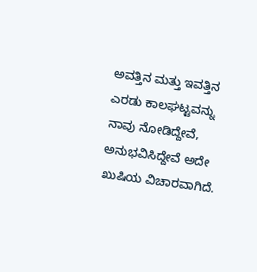ಅವತ್ತಿನ ಮತ್ತು ಇವತ್ತಿನ ಎರಡು ಕಾಲಘಟ್ಟವನ್ನು ನಾವು ನೋಡಿದ್ದೇವೆ, ಅನುಭವಿಸಿದ್ದೇವೆ ಅದೇ ಖುಷಿಯ ವಿಚಾರವಾಗಿದೆ.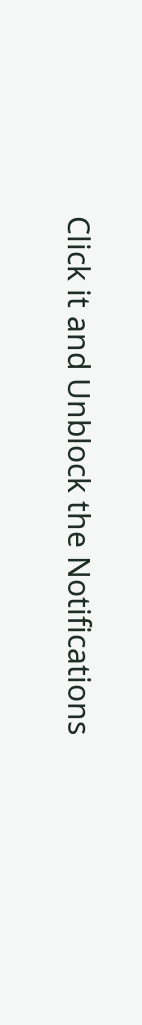Click it and Unblock the Notifications